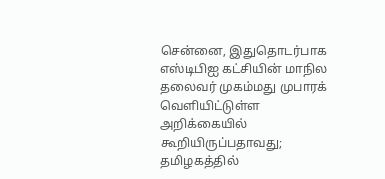சென்னை, இதுதொடர்பாக எஸ்டிபிஐ கட்சியின் மாநில தலைவர் முகம்மது முபாரக் வெளியிட்டுள்ள அறிக்கையில் கூறியிருப்பதாவது; தமிழகத்தில்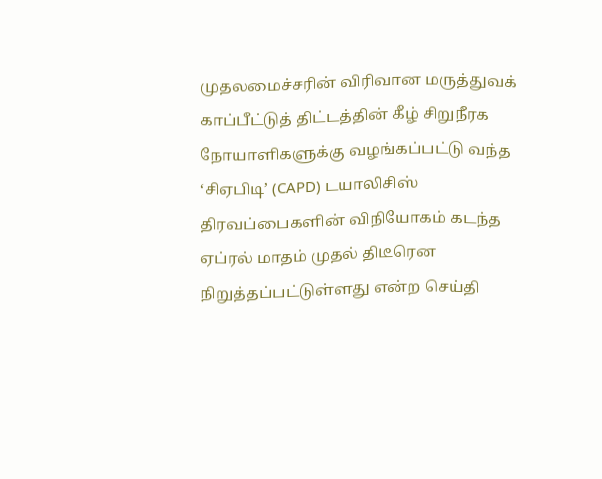முதலமைச்சரின் விரிவான மருத்துவக் காப்பீட்டுத் திட்டத்தின் கீழ் சிறுநீரக நோயாளிகளுக்கு வழங்கப்பட்டு வந்த ‘சிஏபிடி’ (CAPD) டயாலிசிஸ் திரவப்பைகளின் விநியோகம் கடந்த ஏப்ரல் மாதம் முதல் திடீரென நிறுத்தப்பட்டுள்ளது என்ற செய்தி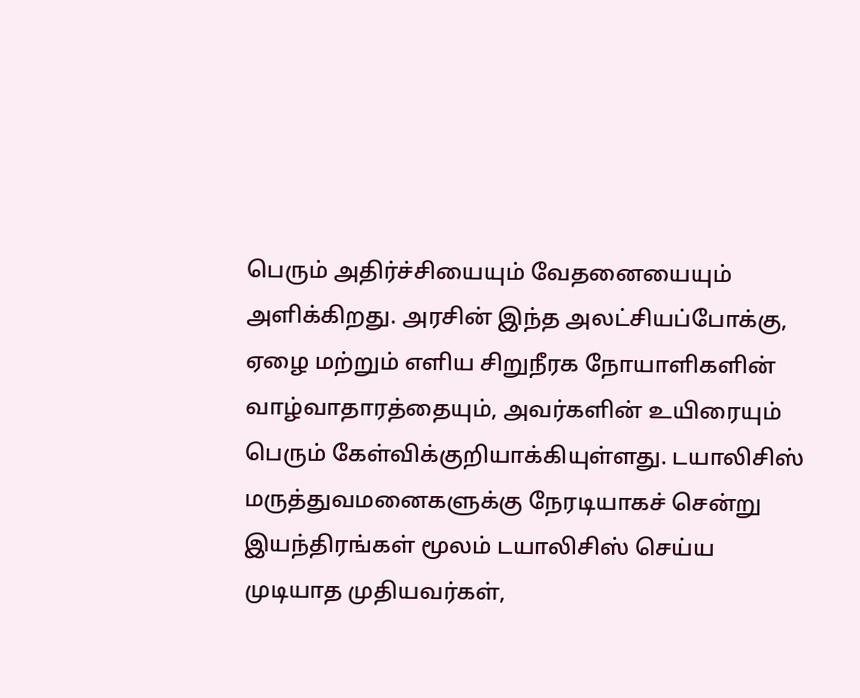பெரும் அதிர்ச்சியையும் வேதனையையும் அளிக்கிறது. அரசின் இந்த அலட்சியப்போக்கு, ஏழை மற்றும் எளிய சிறுநீரக நோயாளிகளின் வாழ்வாதாரத்தையும், அவர்களின் உயிரையும் பெரும் கேள்விக்குறியாக்கியுள்ளது. டயாலிசிஸ் மருத்துவமனைகளுக்கு நேரடியாகச் சென்று இயந்திரங்கள் மூலம் டயாலிசிஸ் செய்ய முடியாத முதியவர்கள்,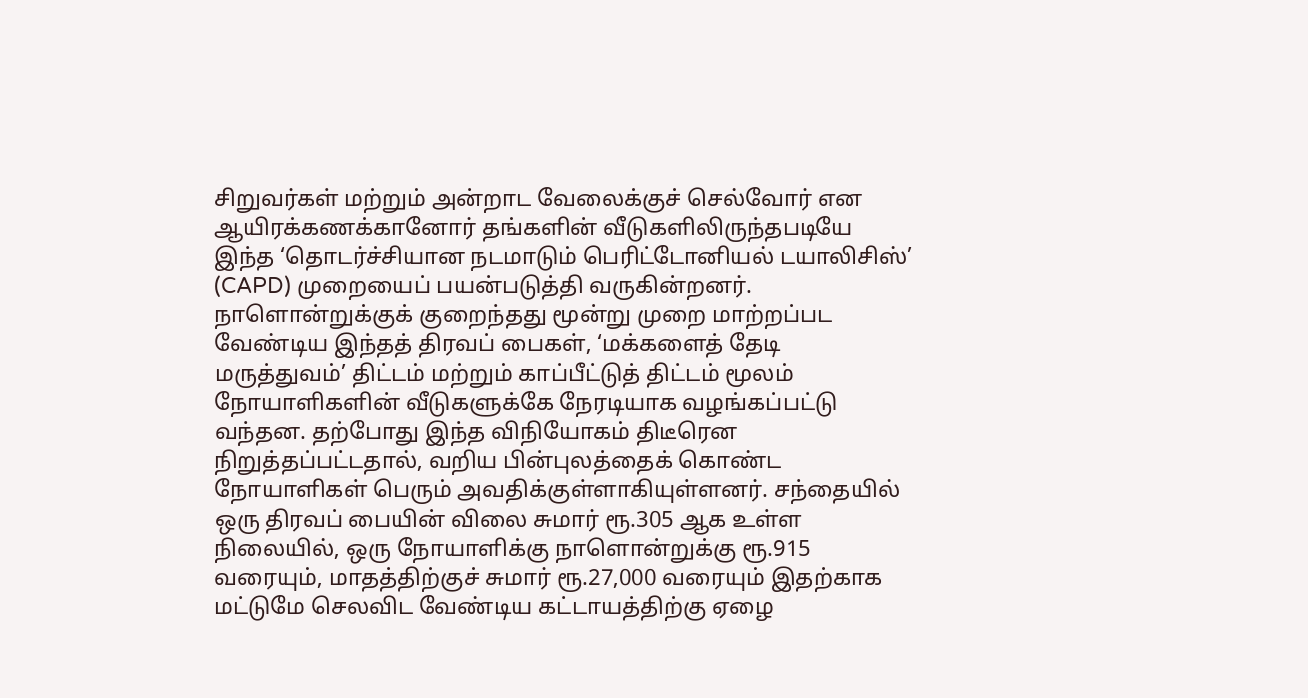சிறுவர்கள் மற்றும் அன்றாட வேலைக்குச் செல்வோர் என ஆயிரக்கணக்கானோர் தங்களின் வீடுகளிலிருந்தபடியே இந்த ‘தொடர்ச்சியான நடமாடும் பெரிட்டோனியல் டயாலிசிஸ்’ (CAPD) முறையைப் பயன்படுத்தி வருகின்றனர். நாளொன்றுக்குக் குறைந்தது மூன்று முறை மாற்றப்பட வேண்டிய இந்தத் திரவப் பைகள், ‘மக்களைத் தேடி மருத்துவம்’ திட்டம் மற்றும் காப்பீட்டுத் திட்டம் மூலம் நோயாளிகளின் வீடுகளுக்கே நேரடியாக வழங்கப்பட்டு வந்தன. தற்போது இந்த விநியோகம் திடீரென நிறுத்தப்பட்டதால், வறிய பின்புலத்தைக் கொண்ட நோயாளிகள் பெரும் அவதிக்குள்ளாகியுள்ளனர். சந்தையில் ஒரு திரவப் பையின் விலை சுமார் ரூ.305 ஆக உள்ள நிலையில், ஒரு நோயாளிக்கு நாளொன்றுக்கு ரூ.915 வரையும், மாதத்திற்குச் சுமார் ரூ.27,000 வரையும் இதற்காக மட்டுமே செலவிட வேண்டிய கட்டாயத்திற்கு ஏழை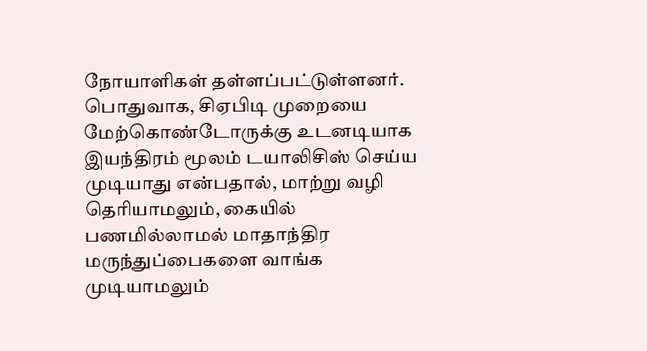நோயாளிகள் தள்ளப்பட்டுள்ளனர். பொதுவாக, சிஏபிடி முறையை மேற்கொண்டோருக்கு உடனடியாக இயந்திரம் மூலம் டயாலிசிஸ் செய்ய முடியாது என்பதால், மாற்று வழி தெரியாமலும், கையில் பணமில்லாமல் மாதாந்திர மருந்துப்பைகளை வாங்க முடியாமலும்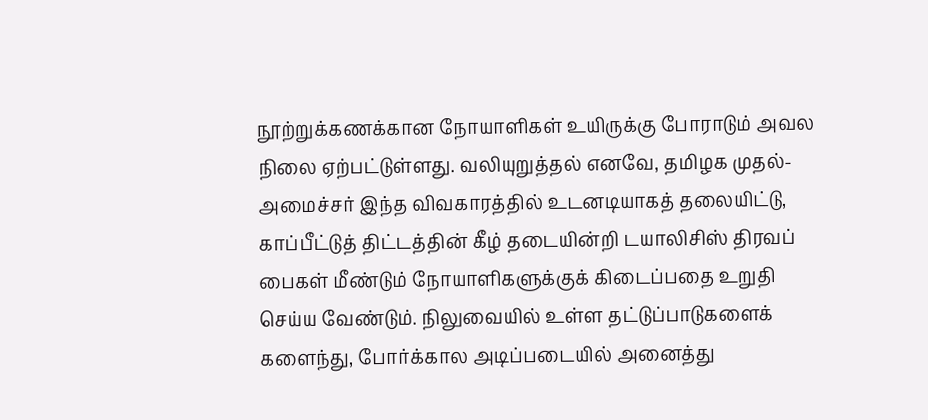நூற்றுக்கணக்கான நோயாளிகள் உயிருக்கு போராடும் அவல நிலை ஏற்பட்டுள்ளது. வலியுறுத்தல் எனவே, தமிழக முதல்-அமைச்சர் இந்த விவகாரத்தில் உடனடியாகத் தலையிட்டு, காப்பீட்டுத் திட்டத்தின் கீழ் தடையின்றி டயாலிசிஸ் திரவப் பைகள் மீண்டும் நோயாளிகளுக்குக் கிடைப்பதை உறுதி செய்ய வேண்டும். நிலுவையில் உள்ள தட்டுப்பாடுகளைக் களைந்து, போர்க்கால அடிப்படையில் அனைத்து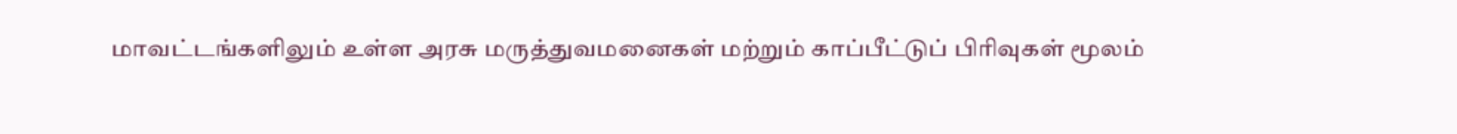மாவட்டங்களிலும் உள்ள அரசு மருத்துவமனைகள் மற்றும் காப்பீட்டுப் பிரிவுகள் மூலம்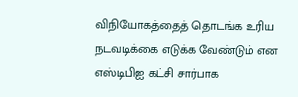விநியோகத்தைத் தொடங்க உரிய நடவடிக்கை எடுக்க வேண்டும் என எஸ்டிபிஐ கட்சி சார்பாக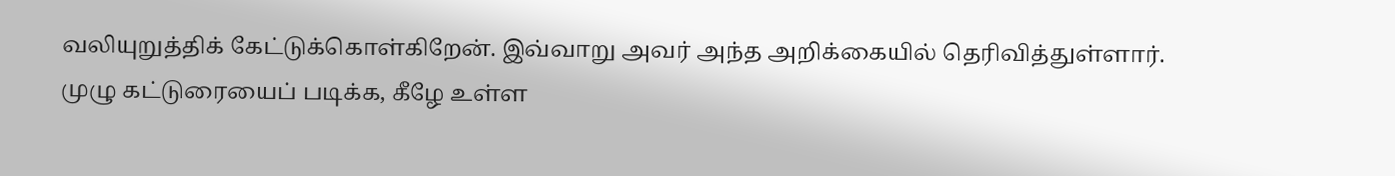வலியுறுத்திக் கேட்டுக்கொள்கிறேன். இவ்வாறு அவர் அந்த அறிக்கையில் தெரிவித்துள்ளார். முழு கட்டுரையைப் படிக்க, கீழே உள்ள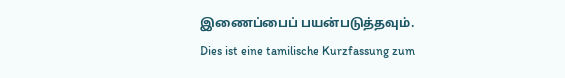இணைப்பைப் பயன்படுத்தவும்.
Dies ist eine tamilische Kurzfassung zum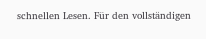schnellen Lesen. Für den vollständigen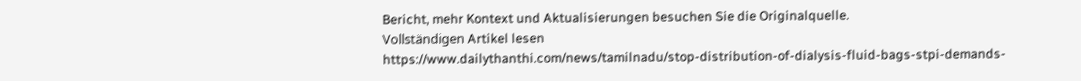Bericht, mehr Kontext und Aktualisierungen besuchen Sie die Originalquelle.
Vollständigen Artikel lesen
https://www.dailythanthi.com/news/tamilnadu/stop-distribution-of-dialysis-fluid-bags-stpi-demands-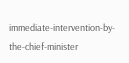immediate-intervention-by-the-chief-minister